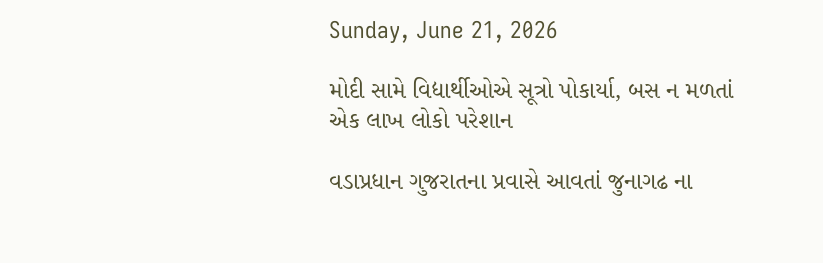Sunday, June 21, 2026

મોદી સામે વિદ્યાર્થીઓએ સૂત્રો પોકાર્યા, બસ ન મળતાં એક લાખ લોકો પરેશાન

વડાપ્રધાન ગુજરાતના પ્રવાસે આવતાં જુનાગઢ ના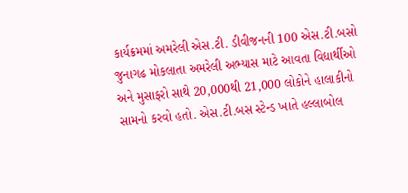કાર્યક્રમમાં અમરેલી એસ.ટી. ડીવીજનની 100 એસ.ટી.બસો જુનાગઢ મોકલાતા અમરેલી અભ્યાસ માટે આવતા વિદ્યાર્થીઓ અને મુસાફરો સાથે 20,000થી 21,000 લોકોને હાલાકીનો સામનો કરવો હતો. એસ.ટી.બસ સ્ટેન્ડ ખાતે હલ્લાબોલ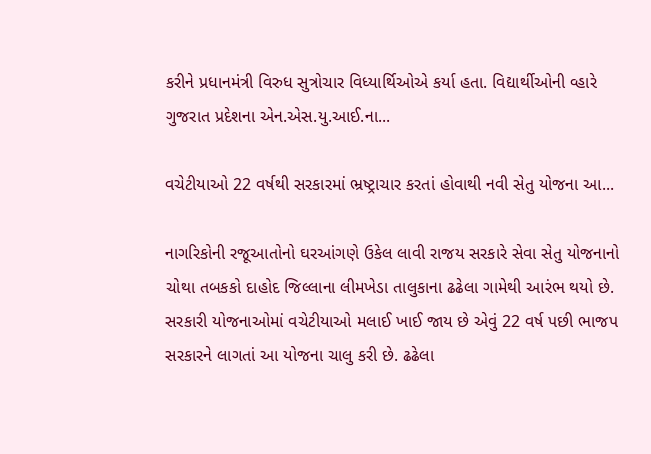કરીને પ્રધાનમંત્રી વિરુધ સુત્રોચાર વિધ્યાર્થિઓએ કર્યા હતા. વિદ્યાર્થીઓની વ્હારે ગુજરાત પ્રદેશના એન.એસ.યુ.આઈ.ના...

વચેટીયાઓ 22 વર્ષથી સરકારમાં ભ્રષ્ટ્રાચાર કરતાં હોવાથી નવી સેતુ યોજના આ...

નાગરિકોની રજૂઆતોનો ઘરઆંગણે ઉકેલ લાવી રાજય સરકારે સેવા સેતુ યોજનાનો ચોથા તબકકો દાહોદ જિલ્લાના લીમખેડા તાલુકાના ઢઢેલા ગામેથી આરંભ થયો છે. સરકારી યોજનાઓમાં વચેટીયાઓ મલાઈ ખાઈ જાય છે એવું 22 વર્ષ પછી ભાજપ સરકારને લાગતાં આ યોજના ચાલુ કરી છે. ઢઢેલા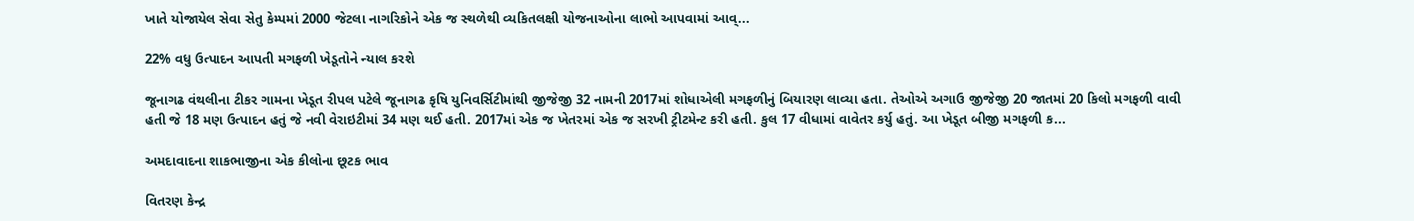ખાતે યોજાયેલ સેવા સેતુ કેમ્પમાં 2000 જેટલા નાગરિકોને એક જ સ્થળેથી વ્યકિતલક્ષી યોજનાઓના લાભો આપવામાં આવ્...

22% વધુ ઉત્પાદન આપતી મગફળી ખેડૂતોને ન્યાલ કરશે

જૂનાગઢ વંથલીના ટીકર ગામના ખેડૂત રીપલ પટેલે જૂનાગઢ કૃષિ યુનિવર્સિટીમાંથી જીજેજી 32 નામની 2017માં શોધાએલી મગફળીનું બિયારણ લાવ્યા હતા. તેઓએ અગાઉ જીજેજી 20 જાતમાં 20 કિલો મગફળી વાવી હતી જે 18 મણ ઉત્પાદન હતું જે નવી વેરાઇટીમાં 34 મણ થઈ હતી. 2017માં એક જ ખેતરમાં એક જ સરખી ટ્રીટમેન્ટ કરી હતી. કુલ 17 વીધામાં વાવેતર કર્યુ હતું. આ ખેડૂત બીજી મગફળી ક...

અમદાવાદના શાકભાજીના એક કીલોના છૂટક ભાવ

વિતરણ કેન્દ્ર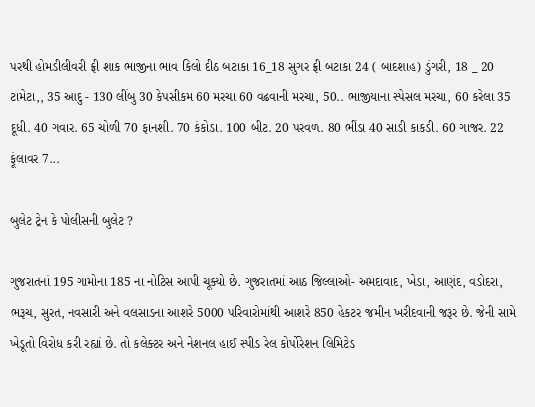પરથી હોમડીલીવરી ફ્રી શાક ભાજીના ભાવ કિલો દીઠ બટાકા 16_18 સુગર ફ્રી બટાકા 24 ( બાદશાહ) ડુંગરી, 18 _ 20 ટામેટા,, 35 આદુ - 130 લીંબુ 30 કેપસીકમ 60 મરચા 60 વઢવાની મરચા, 50.. ભાજીયાના સ્પેસલ મરચા, 60 કરેલા 35 દૂધી. 40 ગવાર. 65 ચોળી 70 ફાનશી. 70 કંકોડા. 100 બીટ. 20 પરવળ. 80 ભીંડા 40 સાડી કાકડી. 60 ગાજર. 22 ફૂંલાવર 7...

બુલેટ ટ્રેન કે પોલીસની બુલેટ ?

ગુજરાતનાં 195 ગામોના 185 ના નોટિસ આપી ચૂક્યો છે. ગુજરાતમાં આઠ જિલ્લાઓ- અમદાવાદ, ખેડા, આણંદ, વડોદરા, ભરૂચ, સુરત, નવસારી અને વલસાડના આશરે 5000 પરિવારોમાંથી આશરે 850 હેકટર જમીન ખરીદવાની જરૂર છે. જેની સામે ખેડૂતો વિરોધ કરી રહ્યાં છે. તો કલેક્ટર અને નેશનલ હાઈ સ્પીડ રેલ કોર્પોરેશન લિમિટેડ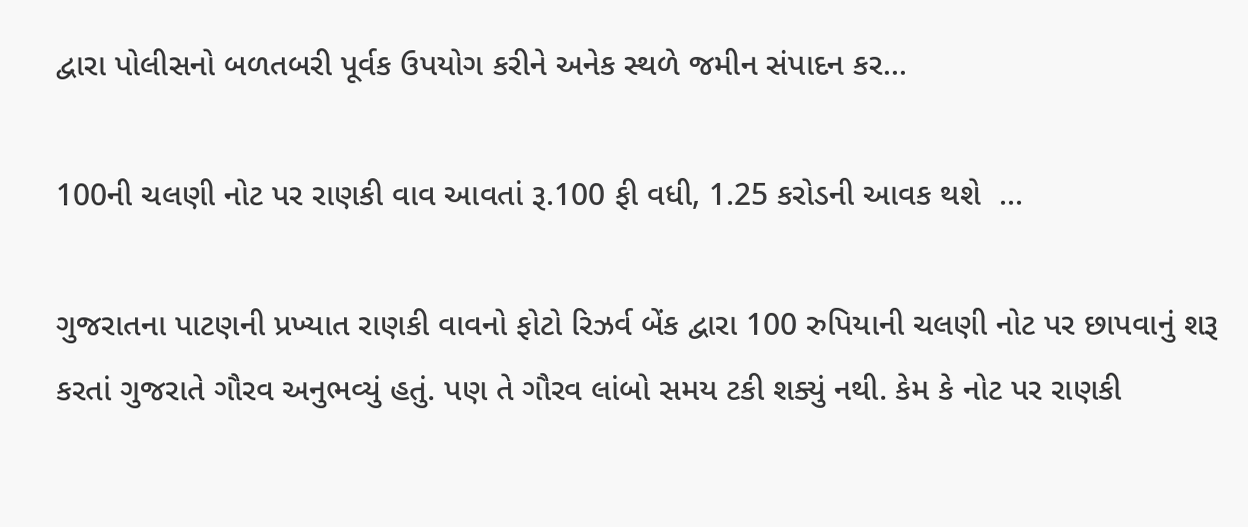દ્વારા પોલીસનો બળતબરી પૂર્વક ઉપયોગ કરીને અનેક સ્થળે જમીન સંપાદન કર...

100ની ચલણી નોટ પર રાણકી વાવ આવતાં રૂ.100 ફી વધી, 1.25 કરોડની આવક થશે  ...

ગુજરાતના પાટણની પ્રખ્યાત રાણકી વાવનો ફોટો રિઝર્વ બેંક દ્વારા 100 રુપિયાની ચલણી નોટ પર છાપવાનું શરૂ કરતાં ગુજરાતે ગૌરવ અનુભવ્યું હતું. પણ તે ગૌરવ લાંબો સમય ટકી શક્યું નથી. કેમ કે નોટ પર રાણકી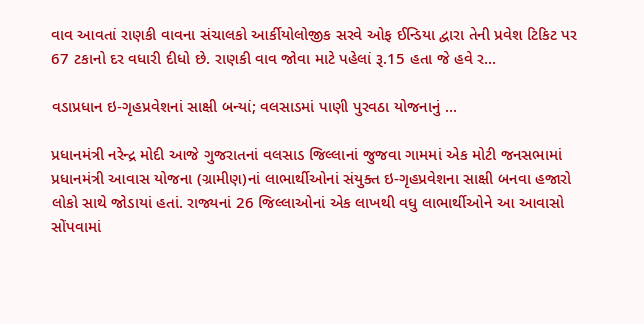વાવ આવતાં રાણકી વાવના સંચાલકો આર્કીયોલોજીક સરવે ઓફ ઈન્ડિયા દ્વારા તેની પ્રવેશ ટિકિટ પર 67 ટકાનો દર વધારી દીધો છે. રાણકી વાવ જોવા માટે પહેલાં રૂ.15 હતા જે હવે ર...

વડાપ્રધાન ઇ-ગૃહપ્રવેશનાં સાક્ષી બન્યાં; વલસાડમાં પાણી પુરવઠા યોજનાનું ...

પ્રધાનમંત્રી નરેન્દ્ર મોદી આજે ગુજરાતનાં વલસાડ જિલ્લાનાં જુજવા ગામમાં એક મોટી જનસભામાં પ્રધાનમંત્રી આવાસ યોજના (ગ્રામીણ)નાં લાભાર્થીઓનાં સંયુક્ત ઇ-ગૃહપ્રવેશના સાક્ષી બનવા હજારો લોકો સાથે જોડાયાં હતાં. રાજ્યનાં 26 જિલ્લાઓનાં એક લાખથી વધુ લાભાર્થીઓને આ આવાસો સોંપવામાં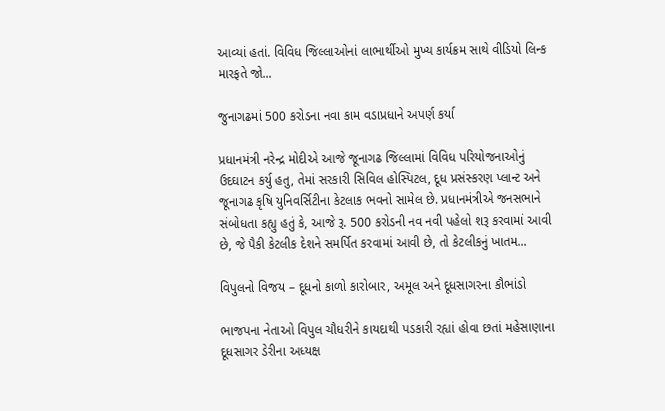આવ્યાં હતાં. વિવિધ જિલ્લાઓનાં લાભાર્થીઓ મુખ્ય કાર્યક્રમ સાથે વીડિયો લિન્ક મારફતે જો...

જુનાગઢમાં 500 કરોડના નવા કામ વડાપ્રધાને અપર્ણ કર્યા

પ્રધાનમંત્રી નરેન્દ્ર મોદીએ આજે જૂનાગઢ જિલ્લામાં વિવિધ પરિયોજનાઓનું ઉદઘાટન કર્યુ હતુ, તેમાં સરકારી સિવિલ હોસ્પિટલ, દૂધ પ્રસંસ્કરણ પ્લાન્ટ અને જૂનાગઢ કૃષિ યુનિવર્સિટીના કેટલાક ભવનો સામેલ છે. પ્રધાનમંત્રીએ જનસભાને સંબોધતા કહ્યુ હતું કે, આજે રૂ. 500 કરોડની નવ નવી પહેલો શરૂ કરવામાં આવી છે, જે પૈકી કેટલીક દેશને સમર્પિત કરવામાં આવી છે, તો કેટલીકનું ખાતમ...

વિપુલનો વિજય – દૂધનો કાળો કારોબાર, અમૂલ અને દૂધસાગરના કૌભાંડો

ભાજપના નેતાઓ વિપુલ ચૌધરીને કાયદાથી પડકારી રહ્યાં હોવા છતાં મહેસાણાના દૂધસાગર ડેરીના અધ્યક્ષ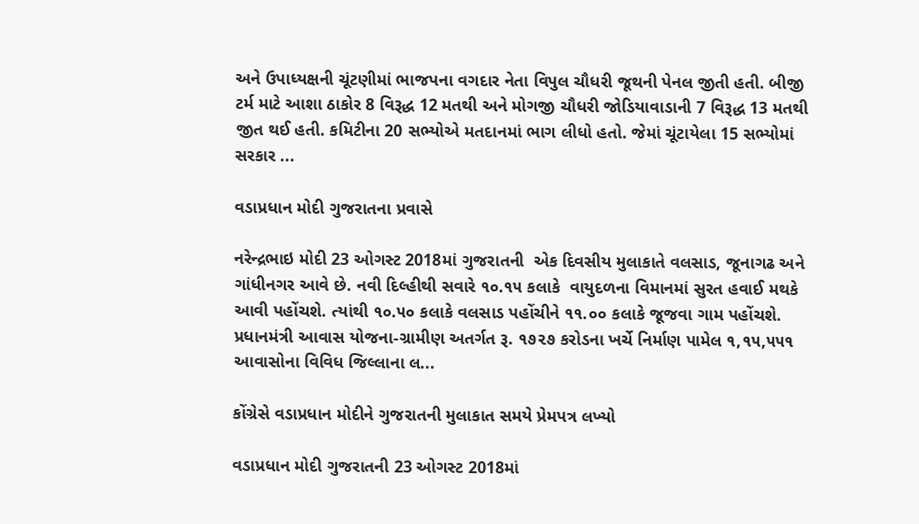અને ઉપાધ્યક્ષની ચૂંટણીમાં ભાજપના વગદાર નેતા વિપુલ ચૌધરી જૂથની પેનલ જીતી હતી. બીજી ટર્મ માટે આશા ઠાકોર 8 વિરૂદ્ધ 12 મતથી અને મોગજી ચૌધરી જોડિયાવાડાની 7 વિરૂદ્ધ 13 મતથી જીત થઈ હતી. કમિટીના 20 સભ્યોએ મતદાનમાં ભાગ લીધો હતો. જેમાં ચૂંટાયેલા 15 સભ્યોમાં સરકાર ...

વડાપ્રધાન મોદી ગુજરાતના પ્રવાસે

નરેન્દ્રભાઇ મોદી 23 ઓગસ્ટ 2018માં ગુજરાતની  એક દિવસીય મુલાકાતે વલસાડ, જૂનાગઢ અને ગાંધીનગર આવે છે. નવી દિલ્હીથી સવારે ૧૦.૧૫ કલાકે  વાયુદળના વિમાનમાં સુરત હવાઈ મથકે આવી પહોંચશે. ત્યાંથી ૧૦.૫૦ કલાકે વલસાડ પહોંચીને ૧૧.૦૦ કલાકે જૂજવા ગામ પહોંચશે. પ્રધાનમંત્રી આવાસ યોજના-ગ્રામીણ અતર્ગત રૂ. ૧૭૨૭ કરોડના ખર્ચે નિર્માણ પામેલ ૧,૧૫,૫૫૧ આવાસોના વિવિધ જિલ્લાના લ...

કોંગ્રેસે વડાપ્રધાન મોદીને ગુજરાતની મુલાકાત સમયે પ્રેમપત્ર લખ્યો

વડાપ્રધાન મોદી ગુજરાતની 23 ઓગસ્ટ 2018માં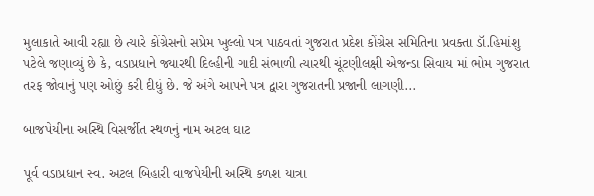મુલાકાતે આવી રહ્યા છે ત્યારે કોંગ્રેસનો સપ્રેમ ખુલ્લો પત્ર પાઠવતાં ગુજરાત પ્રદેશ કોંગ્રેસ સમિતિના પ્રવક્તા ડૉ.હિમાંશુ પટેલે જણાવ્યું છે કે, વડાપ્રધાને જ્યારથી દિલ્હીની ગાદી સંભાળી ત્યારથી ચૂંટણીલક્ષી એજન્ડા સિવાય માં ભોમ ગુજરાત તરફ જોવાનું પણ ઓછું કરી દીધું છે. જે અંગે આપને પત્ર દ્વારા ગુજરાતની પ્રજાની લાગણી...

બાજપેયીના અસ્થિ વિસર્જીત સ્થળનું નામ અટલ ઘાટ

પૂર્વ વડાપ્રધાન સ્વ. અટલ બિહારી વાજપેયીની અસ્થિ કળશ યાત્રા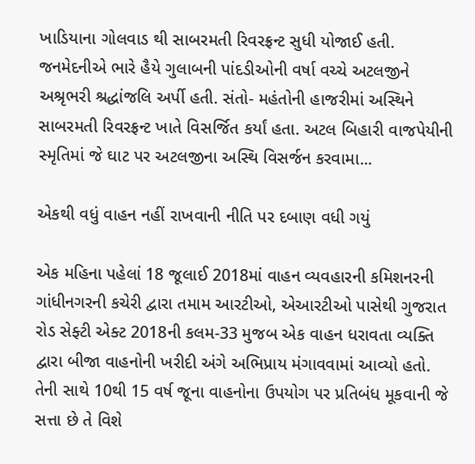ખાડિયાના ગોલવાડ થી સાબરમતી રિવરફ્રન્ટ સુધી યોજાઈ હતી. જનમેદનીએ ભારે હૈયે ગુલાબની પાંદડીઓની વર્ષા વચ્ચે અટલજીને અશ્રૃભરી શ્રદ્ધાંજલિ અર્પી હતી. સંતો- મહંતોની હાજરીમાં અસ્થિને સાબરમતી રિવરફ્રન્ટ ખાતે વિસર્જિત કર્યાં હતા. અટલ બિહારી વાજપેયીની સ્મૃતિમાં જે ઘાટ પર અટલજીના અસ્થિ વિસર્જન કરવામા...

એકથી વધું વાહન નહીં રાખવાની નીતિ પર દબાણ વધી ગયું

એક મહિના પહેલાં 18 જૂલાઈ 2018માં વાહન વ્યવહારની કમિશનરની ગાંધીનગરની કચેરી દ્વારા તમામ આરટીઓ, એઆરટીઓ પાસેથી ગુજરાત રોડ સેફ્ટી એક્ટ 2018ની કલમ-33 મુજબ એક વાહન ધરાવતા વ્યક્તિ દ્વારા બીજા વાહનોની ખરીદી અંગે અભિપ્રાય મંગાવવામાં આવ્યો હતો. તેની સાથે 10થી 15 વર્ષ જૂના વાહનોના ઉપયોગ પર પ્રતિબંધ મૂકવાની જે સત્તા છે તે વિશે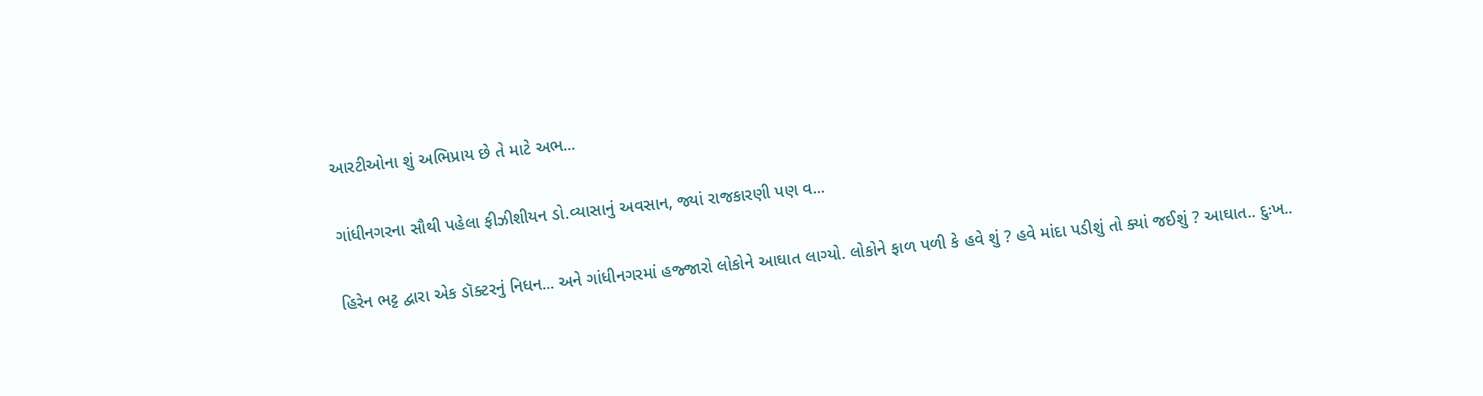આરટીઓના શું અભિપ્રાય છે તે માટે અભ...

ગાંધીનગરના સૌથી પહેલા ફીઝીશીયન ડો.વ્યાસાનું અવસાન, જ્યાં રાજકારણી પણ વ...

હિરેન ભટ્ટ દ્વારા એક ડૉક્ટરનું નિધન... અને ગાંધીનગરમાં હજ્જારો લોકોને આઘાત લાગ્યો. લોકોને ફાળ પળી કે હવે શું ? હવે માંદા પડીશું તો ક્યાં જઈશું ? આઘાત.. દુઃખ..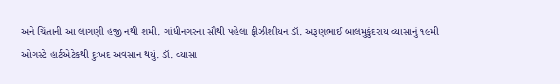અને ચિંતાની આ લાગણી હજી નથી શમી. ગાંધીનગરના સૌથી પહેલા ફીઝીશીયન ડૉ. અરૂણભાઈ બાલમુકુંદરાય વ્યાસાનું ૧૯મી ઓગસ્ટે હાર્ટએટેકથી દુઃખદ અવસાન થયું. ડૉ. વ્યાસા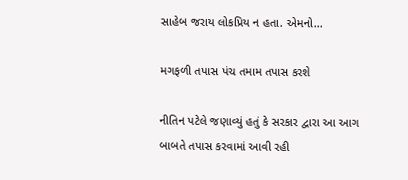સાહેબ જરાય લોકપ્રિય ન હતા. એમનો...

મગફળી તપાસ પંચ તમામ તપાસ કરશે

નીતિન પટેલે જણાવ્યું હતું કે સરકાર દ્વારા આ આગ બાબતે તપાસ કરવામાં આવી રહી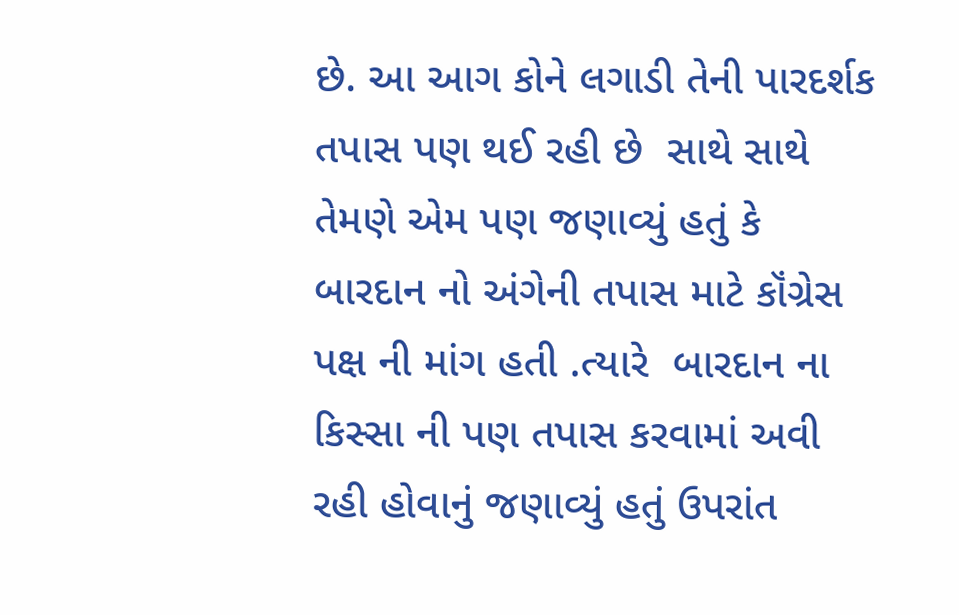છે. આ આગ કોને લગાડી તેની પારદર્શક તપાસ પણ થઈ રહી છે  સાથે સાથે તેમણે એમ પણ જણાવ્યું હતું કે  બારદાન નો અંગેની તપાસ માટે કૉંગ્રેસ પક્ષ ની માંગ હતી .ત્યારે  બારદાન ના કિસ્સા ની પણ તપાસ કરવામાં અવી રહી હોવાનું જણાવ્યું હતું ઉપરાંત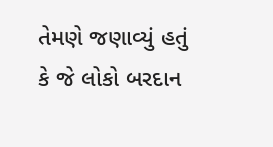તેમણે જણાવ્યું હતું કે જે લોકો બરદાન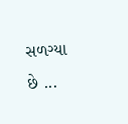સળગ્યા છે ...